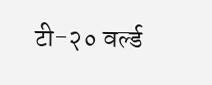टी-२० वर्ल्ड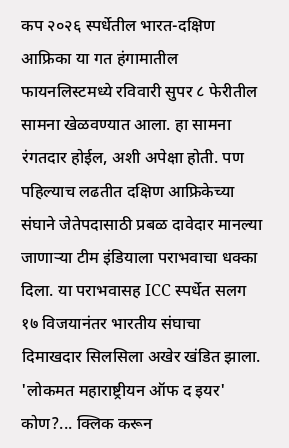कप २०२६ स्पर्धेतील भारत-दक्षिण आफ्रिका या गत हंगामातील फायनलिस्टमध्ये रविवारी सुपर ८ फेरीतील सामना खेळवण्यात आला. हा सामना रंगतदार होईल, अशी अपेक्षा होती. पण पहिल्याच लढतीत दक्षिण आफ्रिकेच्या संघाने जेतेपदासाठी प्रबळ दावेदार मानल्या जाणाऱ्या टीम इंडियाला पराभवाचा धक्का दिला. या पराभवासह ICC स्पर्धेत सलग १७ विजयानंतर भारतीय संघाचा दिमाखदार सिलसिला अखेर खंडित झाला.
'लोकमत महाराष्ट्रीयन ऑफ द इयर' कोण?... क्लिक करून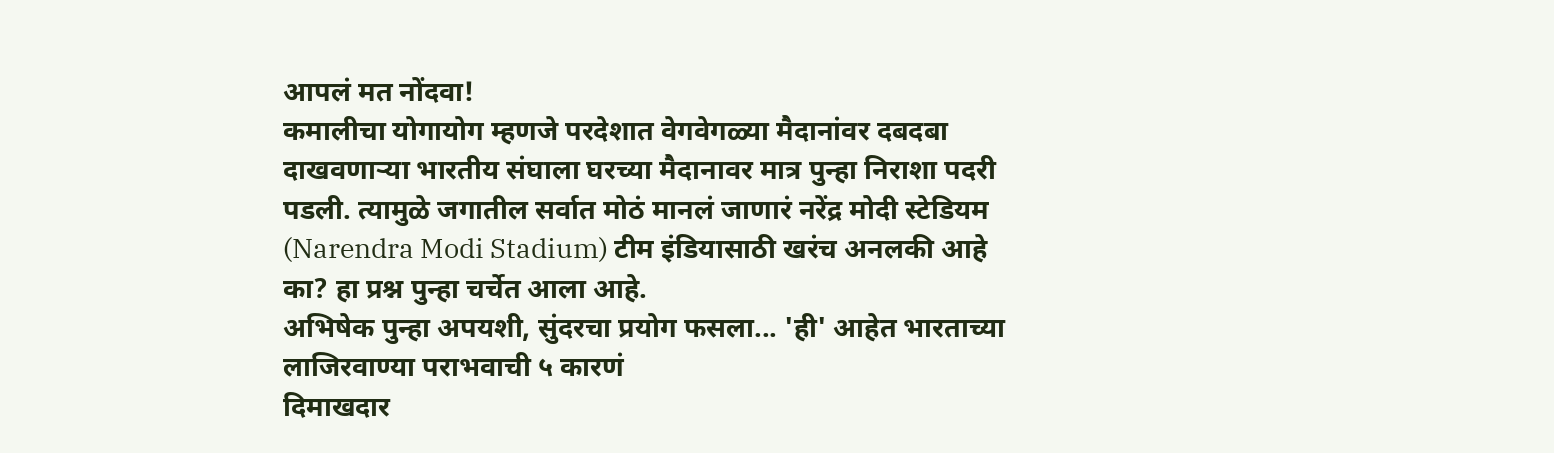आपलं मत नोंदवा!
कमालीचा योगायोग म्हणजे परदेशात वेगवेगळ्या मैदानांवर दबदबा दाखवणाऱ्या भारतीय संघाला घरच्या मैदानावर मात्र पुन्हा निराशा पदरी पडली. त्यामुळे जगातील सर्वात मोठं मानलं जाणारं नरेंद्र मोदी स्टेडियम (Narendra Modi Stadium) टीम इंडियासाठी खरंच अनलकी आहे का? हा प्रश्न पुन्हा चर्चेत आला आहे.
अभिषेक पुन्हा अपयशी, सुंदरचा प्रयोग फसला... 'ही' आहेत भारताच्या लाजिरवाण्या पराभवाची ५ कारणं
दिमाखदार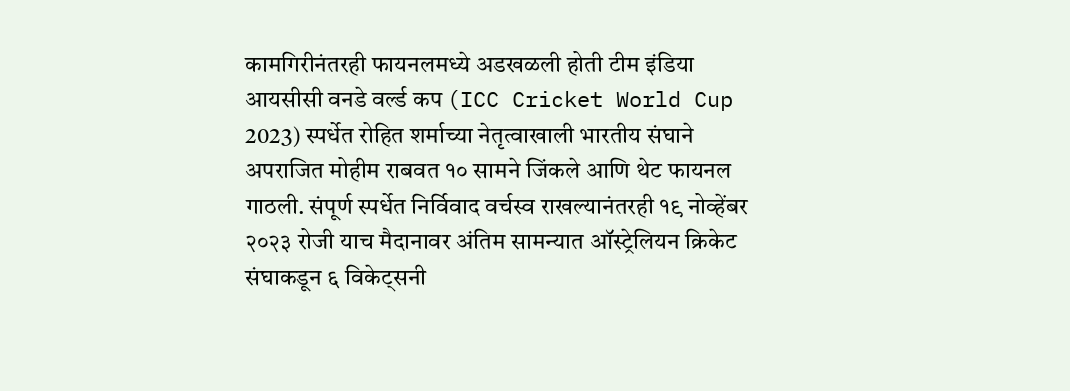कामगिरीनंतरही फायनलमध्ये अडखळली होती टीम इंडिया
आयसीसी वनडे वर्ल्ड कप (ICC Cricket World Cup 2023) स्पर्धेत रोहित शर्माच्या नेतृत्वाखाली भारतीय संघाने अपराजित मोहीम राबवत १० सामने जिंकले आणि थेट फायनल गाठली. संपूर्ण स्पर्धेत निर्विवाद वर्चस्व राखल्यानंतरही १९ नोव्हेंबर २०२३ रोजी याच मैदानावर अंतिम सामन्यात ऑस्ट्रेलियन क्रिकेट संघाकडून ६ विकेट्सनी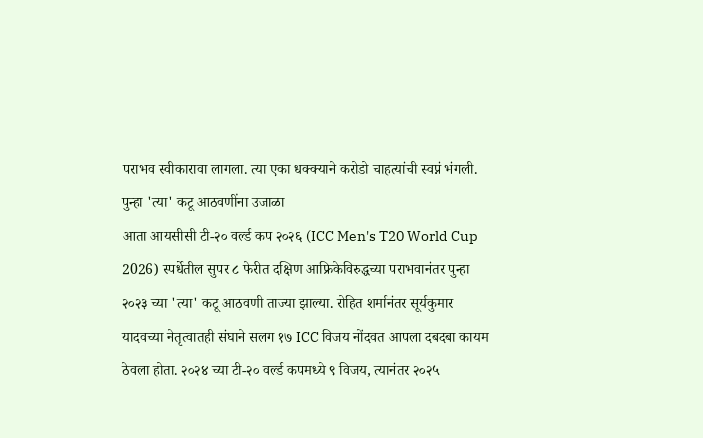पराभव स्वीकारावा लागला. त्या एका धक्क्याने करोडो चाहत्यांची स्वप्नं भंगली.
पुन्हा 'त्या' कटू आठवणींना उजाळा
आता आयसीसी टी-२० वर्ल्ड कप २०२६ (ICC Men's T20 World Cup 2026) स्पर्धेतील सुपर ८ फेरीत दक्षिण आफ्रिकेविरुद्धच्या पराभवानंतर पुन्हा २०२३ च्या 'त्या' कटू आठवणी ताज्या झाल्या. रोहित शर्मानंतर सूर्यकुमार यादवच्या नेतृत्वातही संघाने सलग १७ ICC विजय नोंदवत आपला दबदबा कायम ठेवला होता. २०२४ च्या टी-२० वर्ल्ड कपमध्ये ९ विजय, त्यानंतर २०२५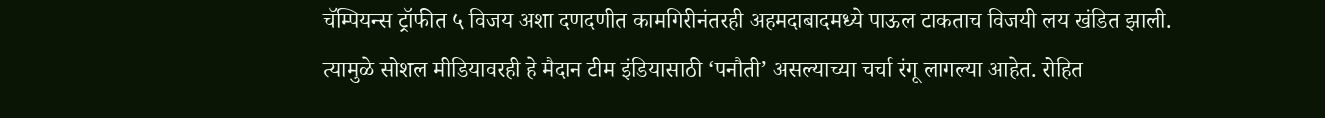चॅम्पियन्स ट्रॉफीत ५ विजय अशा दणदणीत कामगिरीनंतरही अहमदाबादमध्ये पाऊल टाकताच विजयी लय खंडित झाली. त्यामुळे सोशल मीडियावरही हे मैदान टीम इंडियासाठी ‘पनौती’ असल्याच्या चर्चा रंगू लागल्या आहेत. रोहित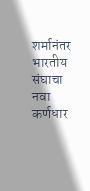शर्मानंतर भारतीय संघाचा नवा कर्णधार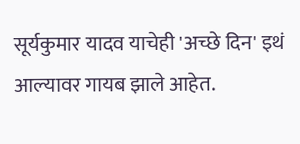सूर्यकुमार यादव याचेही 'अच्छे दिन' इथं आल्यावर गायब झाले आहेत.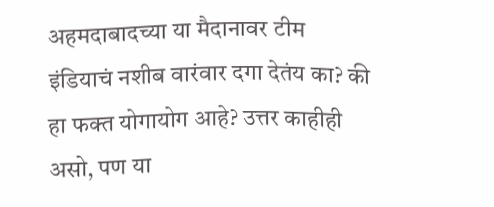अहमदाबादच्या या मैदानावर टीम इंडियाचं नशीब वारंवार दगा देतंय का? की हा फक्त योगायोग आहे? उत्तर काहीही असो, पण या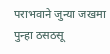पराभवाने जुन्या जखमा पुन्हा ठसठसू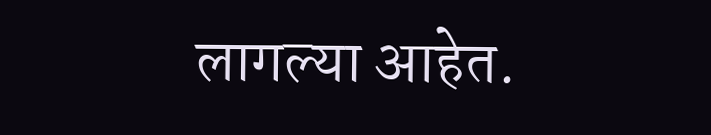लागल्या आहेत.